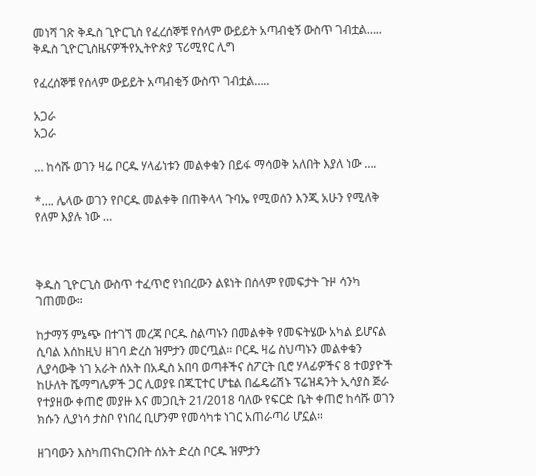መነሻ ገጽ ቅዱስ ጊዮርጊስ የፈረሰኞቹ የሰላም ውይይት አጣብቂኝ ውስጥ ገብቷል…..
ቅዱስ ጊዮርጊስዜናዎችየኢትዮጵያ ፕሪሚየር ሊግ

የፈረሰኞቹ የሰላም ውይይት አጣብቂኝ ውስጥ ገብቷል…..

አጋራ
አጋራ

… ከሳሹ ወገን ዛሬ ቦርዱ ሃላፊነቱን መልቀቁን በይፋ ማሳወቅ አለበት እያለ ነው ….

*…. ሌላው ወገን የቦርዱ መልቀቅ በጠቅላላ ጉባኤ የሚወሰን እንጂ አሁን የሚለቅ የለም እያሉ ነው …



ቅዱስ ጊዮርጊስ ውስጥ ተፈጥሮ የነበረውን ልዩነት በሰላም የመፍታት ጉዞ ሳንካ ገጠመው።

ከታማኝ ምኔጭ በተገኘ መረጃ ቦርዱ ስልጣኑን በመልቀቅ የመፍትሄው አካል ይሆናል ሲባል እሰከዚህ ዘገባ ድረስ ዝምታን መርጧል። ቦርዱ ዛሬ ስህጣኑን መልቀቁን ሊያሳውቅ ነገ አራት ሰአት በአዲስ አበባ ወጣቶችና ስፖርት ቢሮ ሃላፊዎችና 8 ተወያዮች ከሁለት ሼማግሌዎች ጋር ሊወያዩ በጁፒተር ሆቴል በፌዴሬሽኑ ፕሬዝዳንት ኢሳያስ ጅራ የተያዘው ቀጠሮ መያዙ እና መጋቢት 21/2018 ባለው የፍርድ ቤት ቀጠሮ ከሳሹ ወገን ክሱን ሊያነሳ ታስቦ የነበረ ቢሆንም የመሳካቱ ነገር አጠራጣሪ ሆኗል።

ዘገባውን እስካጠናከርንበት ሰአት ድረስ ቦርዱ ዝምታን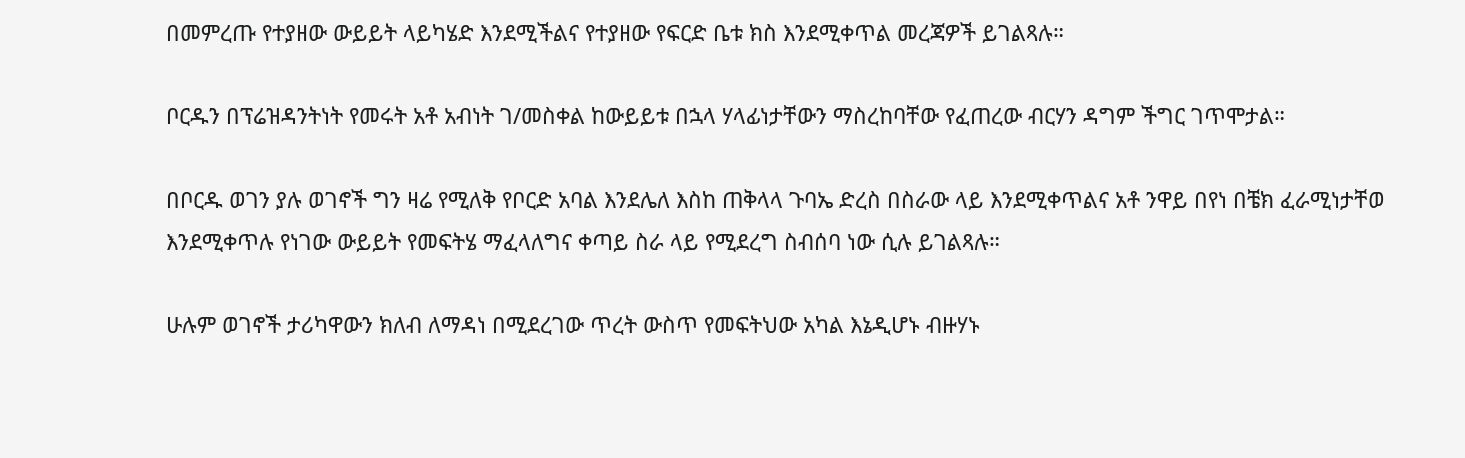በመምረጡ የተያዘው ውይይት ላይካሄድ እንደሚችልና የተያዘው የፍርድ ቤቱ ክስ እንደሚቀጥል መረጃዎች ይገልጻሉ።

ቦርዱን በፕሬዝዳንትነት የመሩት አቶ አብነት ገ/መስቀል ከውይይቱ በኋላ ሃላፊነታቸውን ማስረከባቸው የፈጠረው ብርሃን ዳግም ችግር ገጥሞታል።

በቦርዱ ወገን ያሉ ወገኖች ግን ዛሬ የሚለቅ የቦርድ አባል እንደሌለ እስከ ጠቅላላ ጉባኤ ድረስ በስራው ላይ እንደሚቀጥልና አቶ ንዋይ በየነ በቼክ ፈራሚነታቸወ እንደሚቀጥሉ የነገው ውይይት የመፍትሄ ማፈላለግና ቀጣይ ስራ ላይ የሚደረግ ስብሰባ ነው ሲሉ ይገልጻሉ።

ሁሉም ወገኖች ታሪካዋውን ክለብ ለማዳነ በሚደረገው ጥረት ውስጥ የመፍትህው አካል እኔዲሆኑ ብዙሃኑ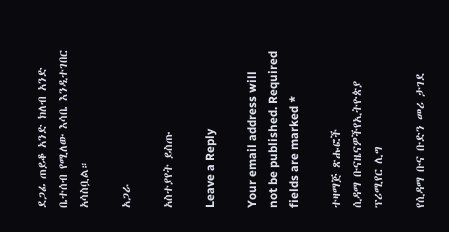ደጋፊ ጠይቆ አንድ ክለብ አንድ ቤተሰብ የሚለው እሳቤ እንዲተገበር አሳስቧል።

አጋራ

አስተያየት ይስጡ

Leave a Reply

Your email address will not be published. Required fields are marked *

ተዛማጅ ጽሑፎች
ሲዳማ ቡናዜናዎችየኢትዮጵያ ፕሪሚየር ሊግ

የሲዳማ ቡና ቡድን መሪ ታገደ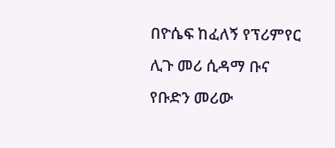በዮሴፍ ከፈለኝ የፕሪምየር ሊጉ መሪ ሲዳማ ቡና የቡድን መሪው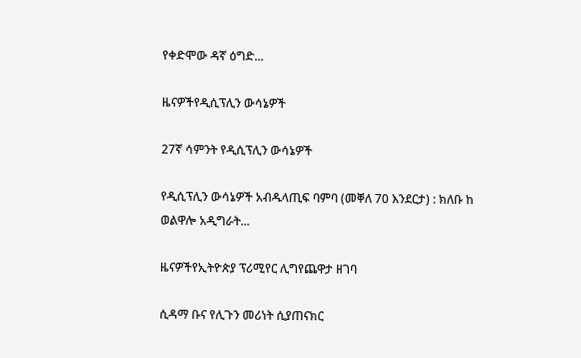የቀድሞው ዳኛ ዕግድ...

ዜናዎችየዲሲፕሊን ውሳኔዎች

27ኛ ሳምንት የዲሲፕሊን ውሳኔዎች

የዲሲፕሊን ውሳኔዎች አብዱላጢፍ ባምባ (መቐለ 70 እንደርታ) : ክለቡ ከ ወልዋሎ አዲግራት...

ዜናዎችየኢትዮጵያ ፕሪሚየር ሊግየጨዋታ ዘገባ

ሲዳማ ቡና የሊጉን መሪነት ሲያጠናክር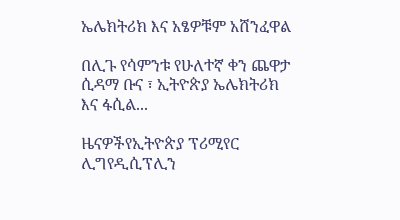ኤሌክትሪክ እና አፄዎቹም አሸንፈዋል

በሊጉ የሳምንቱ የሁለተኛ ቀን ጨዋታ ሲዳማ ቡና ፣ ኢትዮጵያ ኤሌክትሪክ እና ፋሲል...

ዜናዎችየኢትዮጵያ ፕሪሚየር ሊግየዲሲፕሊን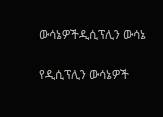ውሳኔዎችዲሲፕሊን ውሳኔ

የዲሲፕሊን ውሳኔዎች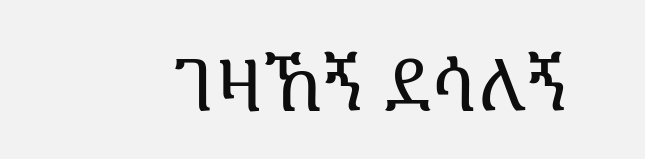ገዛኸኝ ደሳለኝ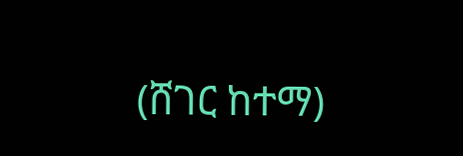(ሸገር ከተማ)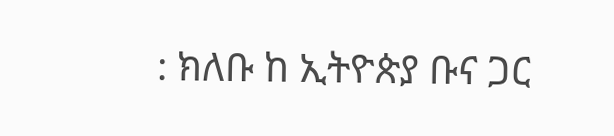: ክለቡ ከ ኢትዮጵያ ቡና ጋር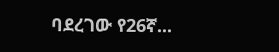ባደረገው የ26ኛ...